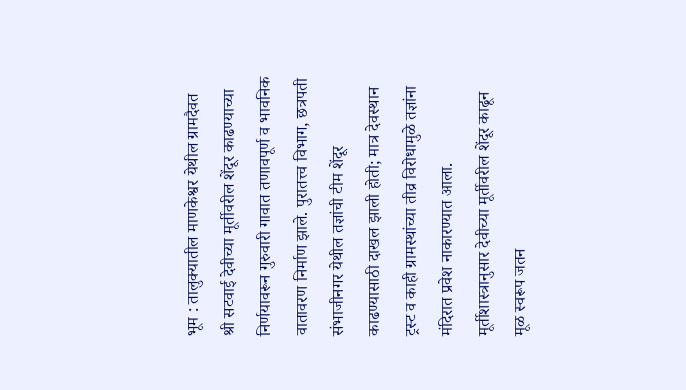भूम : तालुक्यातील माणकेश्वर येथील ग्रामदैवत श्री सटवाई देवीच्या मूर्तीवरील शेंदूर काढण्याच्या निर्णयावरून गुरुवारी गावात तणावपूर्ण व भावनिक वातावरण निर्माण झाले. पुरातत्त्व विभाग, छत्रपती संभाजीनगर येथील तज्ञांची टीम शेंदूर काढण्यासाठी दाखल झाली होती; मात्र देवस्थान ट्रस्ट व काही ग्रामस्थांच्या तीव्र विरोधामुळे तज्ञांना मंदिरात प्रवेश नाकारण्यात आला.
मूर्तीशास्त्रानुसार देवीच्या मूर्तीवरील शेंदूर काढून मूळ स्वरूप जतन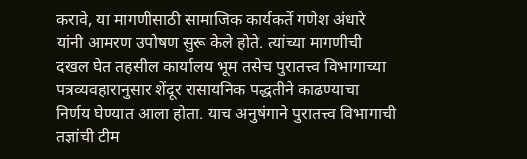करावे, या मागणीसाठी सामाजिक कार्यकर्ते गणेश अंधारे यांनी आमरण उपोषण सुरू केले होते. त्यांच्या मागणीची दखल घेत तहसील कार्यालय भूम तसेच पुरातत्त्व विभागाच्या पत्रव्यवहारानुसार शेंदूर रासायनिक पद्धतीने काढण्याचा निर्णय घेण्यात आला होता. याच अनुषंगाने पुरातत्त्व विभागाची तज्ञांची टीम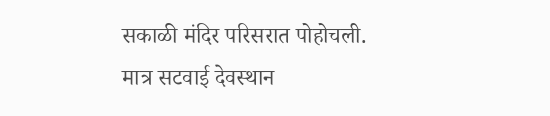सकाळी मंदिर परिसरात पोहोचली.
मात्र सटवाई देवस्थान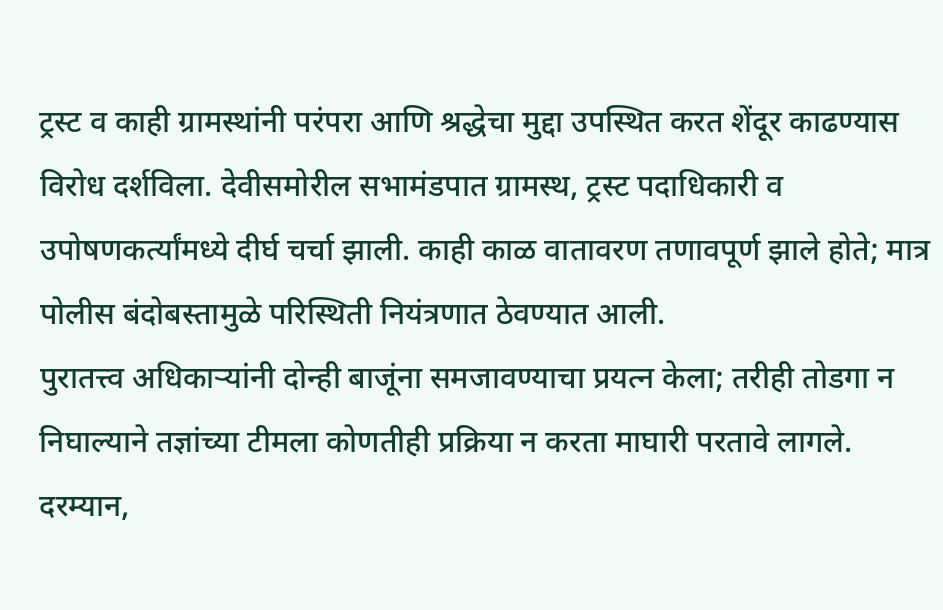ट्रस्ट व काही ग्रामस्थांनी परंपरा आणि श्रद्धेचा मुद्दा उपस्थित करत शेंदूर काढण्यास विरोध दर्शविला. देवीसमोरील सभामंडपात ग्रामस्थ, ट्रस्ट पदाधिकारी व उपोषणकर्त्यांमध्ये दीर्घ चर्चा झाली. काही काळ वातावरण तणावपूर्ण झाले होते; मात्र पोलीस बंदोबस्तामुळे परिस्थिती नियंत्रणात ठेवण्यात आली.
पुरातत्त्व अधिकाऱ्यांनी दोन्ही बाजूंना समजावण्याचा प्रयत्न केला; तरीही तोडगा न निघाल्याने तज्ञांच्या टीमला कोणतीही प्रक्रिया न करता माघारी परतावे लागले. दरम्यान,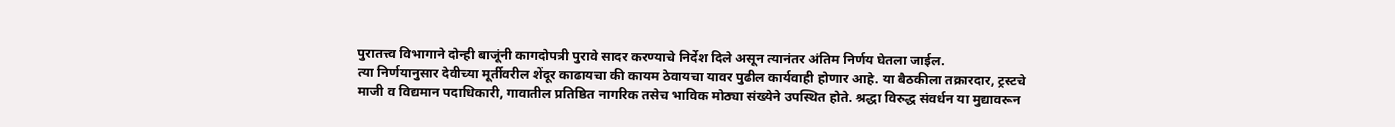पुरातत्त्व विभागाने दोन्ही बाजूंनी कागदोपत्री पुरावे सादर करण्याचे निर्देश दिले असून त्यानंतर अंतिम निर्णय घेतला जाईल.
त्या निर्णयानुसार देवीच्या मूर्तीवरील शेंदूर काढायचा की कायम ठेवायचा यावर पुढील कार्यवाही होणार आहे. या बैठकीला तक्रारदार, ट्रस्टचे माजी व विद्यमान पदाधिकारी, गावातील प्रतिष्ठित नागरिक तसेच भाविक मोठ्या संख्येने उपस्थित होते. श्रद्धा विरुद्ध संवर्धन या मुद्यावरून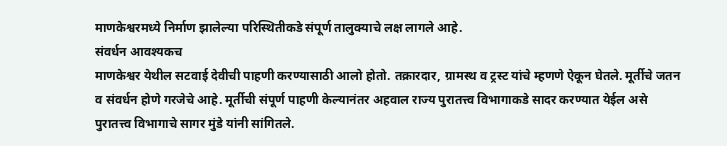माणकेश्वरमध्ये निर्माण झालेल्या परिस्थितीकडे संपूर्ण तालुक्याचे लक्ष लागले आहे.
संवर्धन आवश्यकच
माणकेश्वर येथील सटवाई देवीची पाहणी करण्यासाठी आलो होतो. तक्रारदार, ग्रामस्थ व ट्रस्ट यांचे म्हणणे ऐकून घेतले. मूर्तीचे जतन व संवर्धन होणे गरजेचे आहे. मूर्तीची संपूर्ण पाहणी केल्यानंतर अहवाल राज्य पुरातत्त्व विभागाकडे सादर करण्यात येईल असे पुरातत्त्व विभागाचे सागर मुंडे यांनी सांगितले.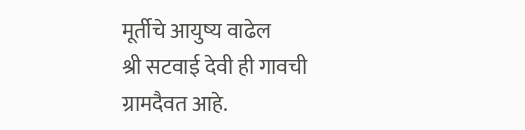मूर्तीचे आयुष्य वाढेल
श्री सटवाई देवी ही गावची ग्रामदैवत आहे.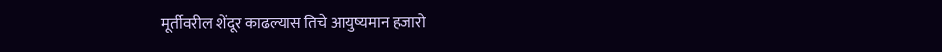मूर्तीवरील शेंदूर काढल्यास तिचे आयुष्यमान हजारो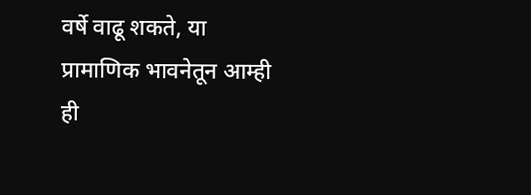वर्षे वाढू शकते, या प्रामाणिक भावनेतून आम्ही ही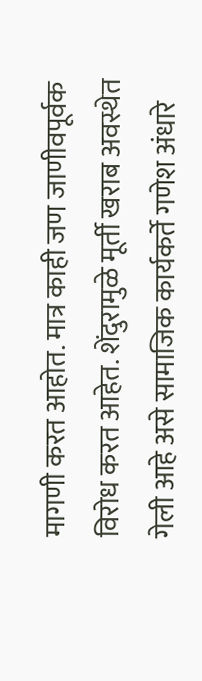मागणी करत आहोत. मात्र काही जण जाणीवपूर्वक विरोध करत आहेत. शेंदुरामुळे मूर्ती खराब अवस्थेत गेली आहे असे सामाजिक कार्यकर्ते गणेश अंधारे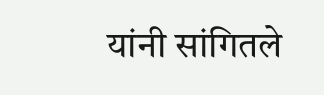यांनी सांगितले